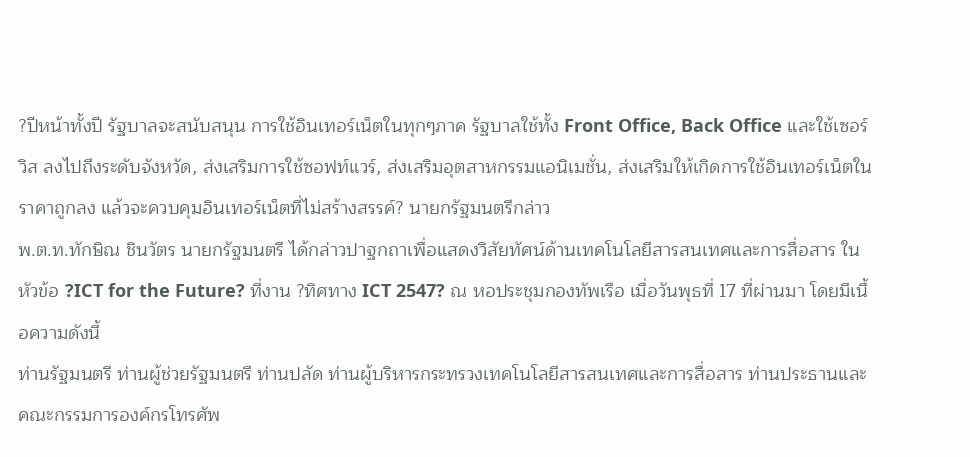?ปีหน้าทั้งปี รัฐบาลจะสนับสนุน การใช้อินเทอร์เน็ตในทุกๆภาค รัฐบาลใช้ทั้ง Front Office, Back Office และใช้เซอร์วิส ลงไปถึงระดับจังหวัด, ส่งเสริมการใช้ซอฟท์แวร์, ส่งเสริมอุตสาหกรรมแอนิเมชั่น, ส่งเสริมให้เกิดการใช้อินเทอร์เน็ตในราคาถูกลง แล้วจะควบคุมอินเทอร์เน็ตที่ไม่สร้างสรรค์? นายกรัฐมนตรีกล่าว
พ.ต.ท.ทักษิณ ชินวัตร นายกรัฐมนตรี ได้กล่าวปาฐกถาเพื่อแสดงวิสัยทัศน์ด้านเทคโนโลยีสารสนเทศและการสื่อสาร ในหัวข้อ ?ICT for the Future? ที่งาน ?ทิศทาง ICT 2547? ณ หอประชุมกองทัพเรือ เมื่อวันพุธที่ 17 ที่ผ่านมา โดยมีเนื้อความดังนี้
ท่านรัฐมนตรี ท่านผู้ช่วยรัฐมนตรี ท่านปลัด ท่านผู้บริหารกระทรวงเทคโนโลยีสารสนเทศและการสื่อสาร ท่านประธานและคณะกรรมการองค์กรโทรศัพ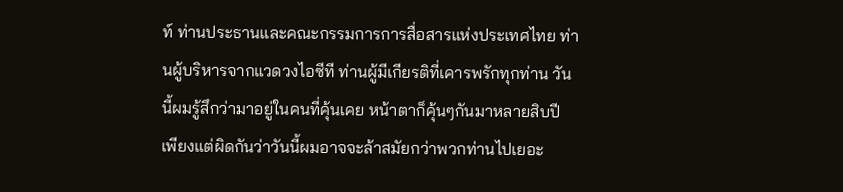ท์ ท่านประธานและคณะกรรมการการสื่อสารแห่งประเทศไทย ท่านผู้บริหารจากแวดวงไอซีที ท่านผู้มีเกียรติที่เคารพรักทุกท่าน วันนี้ผมรู้สึกว่ามาอยู่ในคนที่คุ้นเคย หน้าตาก็คุ้นๆกันมาหลายสิบปี เพียงแต่ผิดกันว่าวันนี้ผมอาจจะล้าสมัยกว่าพวกท่านไปเยอะ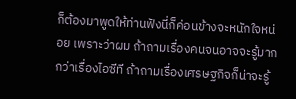ก็ต้องมาพูดให้ท่านฟังนี่ก็ค่อนข้างจะหนักใจหน่อย เพราะว่าผม ถ้าถามเรื่องคนจนอาจจะรู้มากกว่าเรื่องไอซีที ถ้าถามเรื่องเศรษฐกิจก็น่าจะรู้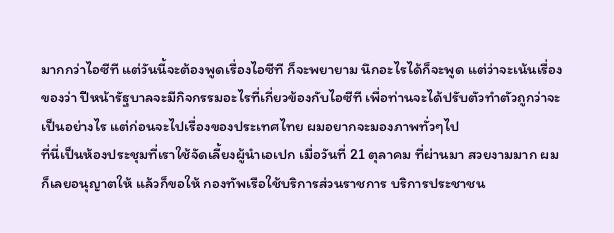มากกว่าไอซีที แต่วันนี้จะต้องพูดเรื่องไอซีที ก็จะพยายาม นึกอะไรได้ก็จะพูด แต่ว่าจะเน้นเรื่องของว่า ปีหน้ารัฐบาลจะมีกิจกรรมอะไรที่เกี่ยวข้องกับไอซีที เพื่อท่านจะได้ปรับตัวทำตัวถูกว่าจะเป็นอย่างไร แต่ก่อนจะไปเรื่องของประเทศไทย ผมอยากจะมองภาพทั่วๆไป
ที่นี่เป็นห้องประชุมที่เราใช้จัดเลี้ยงผู้นำเอเปก เมื่อวันที่ 21 ตุลาคม ที่ผ่านมา สวยงามมาก ผมก็เลยอนุญาตให้ แล้วก็ขอให้ กองทัพเรือใช้บริการส่วนราชการ บริการประชาชน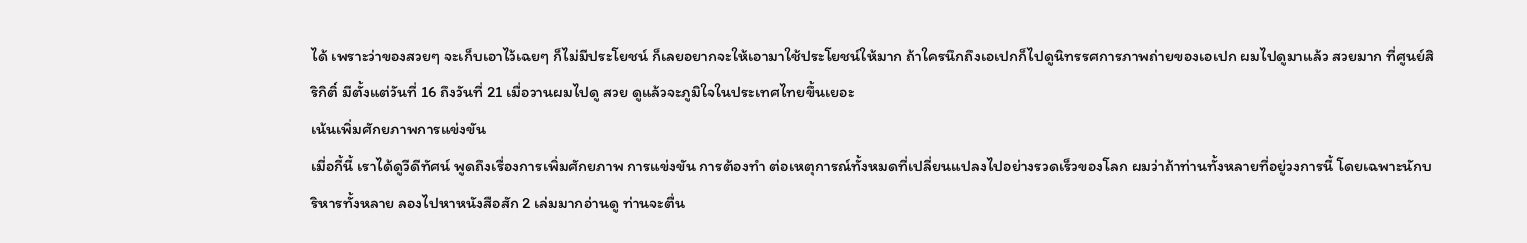ได้ เพราะว่าของสวยๆ จะเก็บเอาไว้เฉยๆ ก็ไม่มีประโยชน์ ก็เลยอยากจะให้เอามาใช้ประโยชน์ให้มาก ถ้าใครนึกถึงเอเปกก็ไปดูนิทรรศการภาพถ่ายของเอเปก ผมไปดูมาแล้ว สวยมาก ที่ศูนย์สิริกิติ์ มีตั้งแต่วันที่ 16 ถึงวันที่ 21 เมื่อวานผมไปดู สวย ดูแล้วจะภูมิใจในประเทศไทยขึ้นเยอะ
เน้นเพิ่มศักยภาพการแข่งขัน
เมี่อกี้นี้ เราได้ดูวีดีทัศน์ พูดถึงเรื่องการเพิ่มศักยภาพ การแข่งขัน การต้องทำ ต่อเหตุการณ์ทั้งหมดที่เปลี่ยนแปลงไปอย่างรวดเร็วของโลก ผมว่าถ้าท่านทั้งหลายที่อยู่วงการนี้ โดยเฉพาะนักบริหารทั้งหลาย ลองไปหาหนังสือสัก 2 เล่มมากอ่านดู ท่านจะตื่น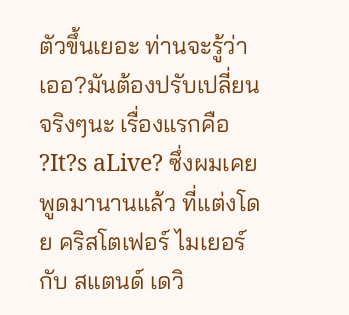ตัวขึ้นเยอะ ท่านจะรู้ว่า เออ?มันต้องปรับเปลี่ยนจริงๆนะ เรื่องแรกคือ ?It?s aLive? ซึ่งผมเคยพูดมานานแล้ว ที่แต่งโดย คริสโตเฟอร์ ไมเยอร์ กับ สแตนด์ เดวิ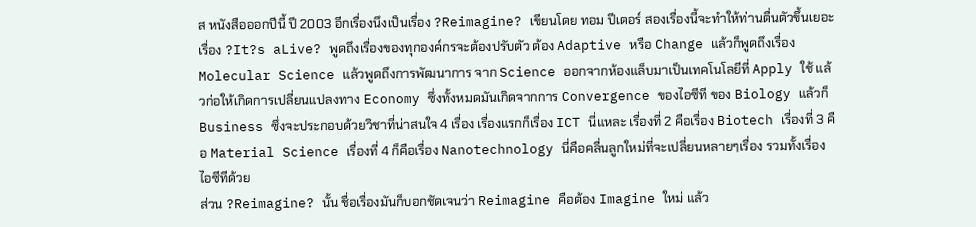ส หนังสือออกปีนี้ ปี 2003 อีกเรื่องนึงเป็นเรื่อง ?Reimagine? เขียนโดย ทอม ปีเตอร์ สองเรื่องนี้จะทำให้ท่านตื่นตัวขึ้นเยอะ
เรื่อง ?It?s aLive? พูดถึงเรื่องของทุกองค์กรจะต้องปรับตัว ต้อง Adaptive หรือ Change แล้วก็พูดถึงเรื่อง Molecular Science แล้วพูดถึงการพัฒนาการ จาก Science ออกจากห้องแล็บมาเป็นเทคโนโลยีที่ Apply ใช้ แล้วก่อให้เกิดการเปลี่ยนแปลงทาง Economy ซึ่งทั้งหมดมันเกิดจากการ Convergence ของไอซีที ของ Biology แล้วก็ Business ซึ่งจะประกอบด้วยวิชาที่น่าสนใจ 4 เรื่อง เรื่องแรกก็เรื่อง ICT นี่แหละ เรื่องที่ 2 คือเรื่อง Biotech เรื่องที่ 3 คือ Material Science เรื่องที่ 4 ก็คือเรื่อง Nanotechnology นี่คือคลื่นลูกใหม่ที่จะเปลี่ยนหลายๆเรื่อง รวมทั้งเรื่องไอซีทีด้วย
ส่วน ?Reimagine? นั้น ชื่อเรื่องมันก็บอกชัดเจนว่า Reimagine คือต้อง Imagine ใหม่ แล้ว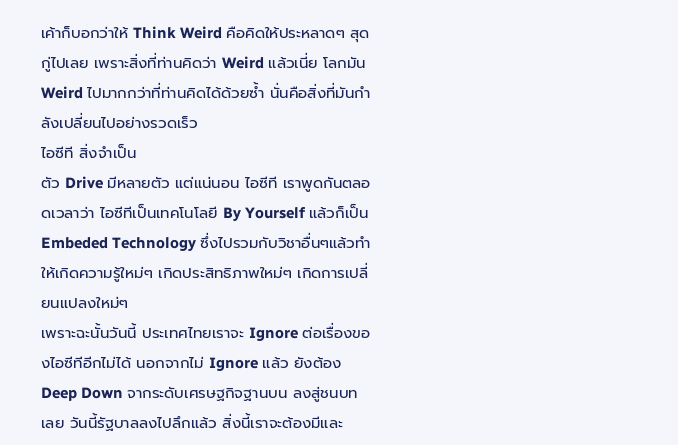เค้าก็บอกว่าให้ Think Weird คือคิดให้ประหลาดๆ สุดกู่ไปเลย เพราะสิ่งที่ท่านคิดว่า Weird แล้วเนี่ย โลกมัน Weird ไปมากกว่าที่ท่านคิดได้ด้วยซ้ำ นั่นคือสิ่งที่มันกำลังเปลี่ยนไปอย่างรวดเร็ว
ไอซีที สิ่งจำเป็น
ตัว Drive มีหลายตัว แต่แน่นอน ไอซีที เราพูดกันตลอดเวลาว่า ไอซีทีเป็นเทคโนโลยี By Yourself แล้วก็เป็น Embeded Technology ซึ่งไปรวมกับวิชาอื่นๆแล้วทำให้เกิดความรู้ใหม่ๆ เกิดประสิทธิภาพใหม่ๆ เกิดการเปลี่ยนแปลงใหม่ๆ
เพราะฉะนั้นวันนี้ ประเทศไทยเราจะ Ignore ต่อเรื่องของไอซีทีอีกไม่ได้ นอกจากไม่ Ignore แล้ว ยังต้อง Deep Down จากระดับเศรษฐกิจฐานบน ลงสู่ชนบทเลย วันนี้รัฐบาลลงไปลึกแล้ว สิ่งนี้เราจะต้องมีและ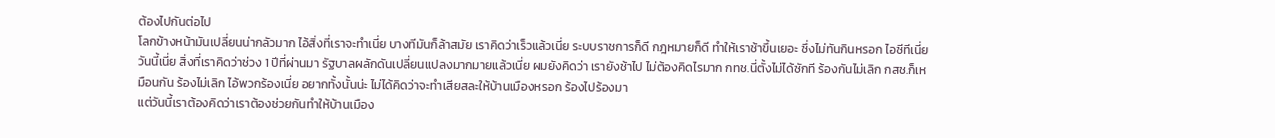ต้องไปกันต่อไป
โลกข้างหน้ามันเปลี่ยนน่ากลัวมาก ไอ้สิ่งที่เราจะทำเนี่ย บางทีมันก็ล้าสมัย เราคิดว่าเร็วแล้วเนี่ย ระบบราชการก็ดี กฎหมายก็ดี ทำให้เราช้าขึ้นเยอะ ซึ่งไม่ทันกินหรอก ไอซีทีเนี่ย วันนี้เนี่ย สิ่งที่เราคิดว่าช่วง 1 ปีที่ผ่านมา รัฐบาลผลักดันเปลี่ยนแปลงมากมายแล้วเนี่ย ผมยังคิดว่า เรายังช้าไป ไม่ต้องคิดไรมาก กทช.นี่ตั้งไม่ได้ซักที ร้องกันไม่เลิก กสช.ก็เหมือนกัน ร้องไม่เลิก ไอ้พวกร้องเนี่ย อยากทั้งนั้นน่ะ ไม่ได้คิดว่าจะทำเสียสละให้บ้านเมืองหรอก ร้องไปร้องมา
แต่วันนี้เราต้องคิดว่าเราต้องช่วยกันทำให้บ้านเมือง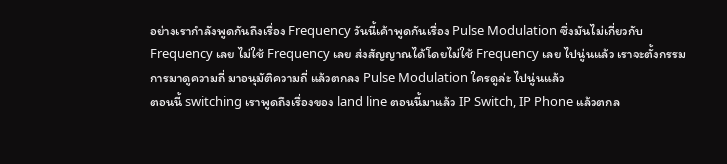อย่างเรากำลังพูดกันถึงเรื่อง Frequency วันนี้เค้าพูดกันเรื่อง Pulse Modulation ซึ่งมันไม่เกี่ยวกับ Frequency เลย ไม่ใช้ Frequency เลย ส่งสัญญาณได้โดยไม่ใช้ Frequency เลย ไปนู่นแล้ว เราจะตั้งกรรมการมาดูความถี่ มาอนุมัติความถี่ แล้วตกลง Pulse Modulation ใครดูล่ะ ไปนู่นแล้ว
ตอนนี้ switching เราพูดถึงเรื่องของ land line ตอนนี้มาแล้ว IP Switch, IP Phone แล้วตกล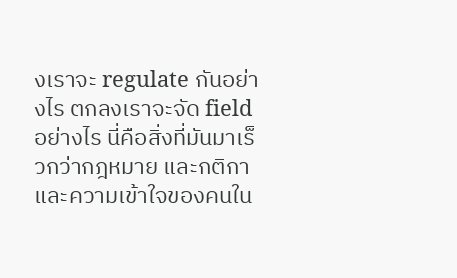งเราจะ regulate กันอย่างไร ตกลงเราจะจัด field อย่างไร นี่คือสิ่งที่มันมาเร็วกว่ากฎหมาย และกติกา และความเข้าใจของคนใน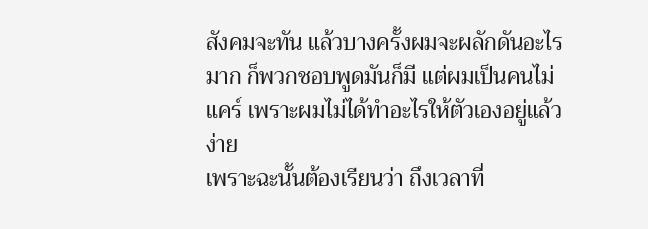สังคมจะทัน แล้วบางครั้งผมจะผลักดันอะไรมาก ก็พวกชอบพูดมันก็มี แต่ผมเป็นคนไม่แคร์ เพราะผมไม่ได้ทำอะไรให้ตัวเองอยู่แล้ว ง่าย
เพราะฉะนั้นต้องเรียนว่า ถึงเวลาที่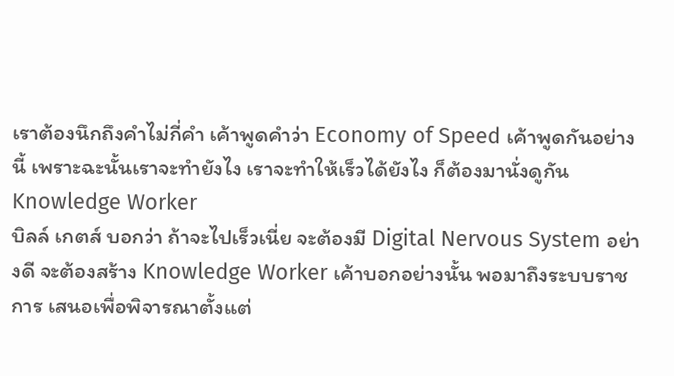เราต้องนึกถึงคำไม่กี่คำ เค้าพูดคำว่า Economy of Speed เค้าพูดกันอย่างนี้ เพราะฉะนั้นเราจะทำยังไง เราจะทำให้เร็วได้ยังไง ก็ต้องมานั่งดูกัน
Knowledge Worker
บิลล์ เกตส์ บอกว่า ถ้าจะไปเร็วเนี่ย จะต้องมี Digital Nervous System อย่างดี จะต้องสร้าง Knowledge Worker เค้าบอกอย่างนั้น พอมาถึงระบบราชการ เสนอเพื่อพิจารณาตั้งแต่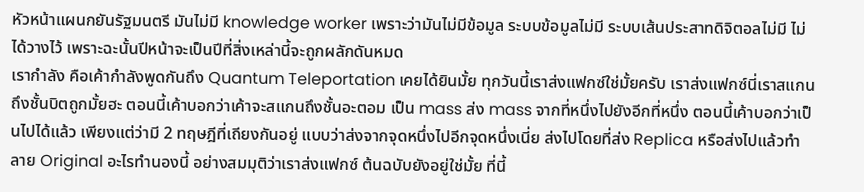หัวหน้าแผนกยันรัฐมนตรี มันไม่มี knowledge worker เพราะว่ามันไม่มีข้อมูล ระบบข้อมูลไม่มี ระบบเส้นประสาทดิจิตอลไม่มี ไม่ได้วางไว้ เพราะฉะนั้นปีหน้าจะเป็นปีที่สิ่งเหล่านี้จะถูกผลักดันหมด
เรากำลัง คือเค้ากำลังพูดกันถึง Quantum Teleportation เคยได้ยินมั้ย ทุกวันนี้เราส่งแฟกซ์ใช่มั้ยครับ เราส่งแฟกซ์นี่เราสแกนถึงชั้นบิตถูกมั้ยฮะ ตอนนี้เค้าบอกว่าเค้าจะสแกนถึงชั้นอะตอม เป็น mass ส่ง mass จากที่หนึ่งไปยังอีกที่หนึ่ง ตอนนี้เค้าบอกว่าเป็นไปได้แล้ว เพียงแต่ว่ามี 2 ทฤษฎีที่เถียงกันอยู่ แบบว่าส่งจากจุดหนึ่งไปอีกจุดหนึ่งเนี่ย ส่งไปโดยที่ส่ง Replica หรือส่งไปแล้วทำลาย Original อะไรทำนองนี้ อย่างสมมุติว่าเราส่งแฟกซ์ ต้นฉบับยังอยู่ใช่มั้ย ที่นี้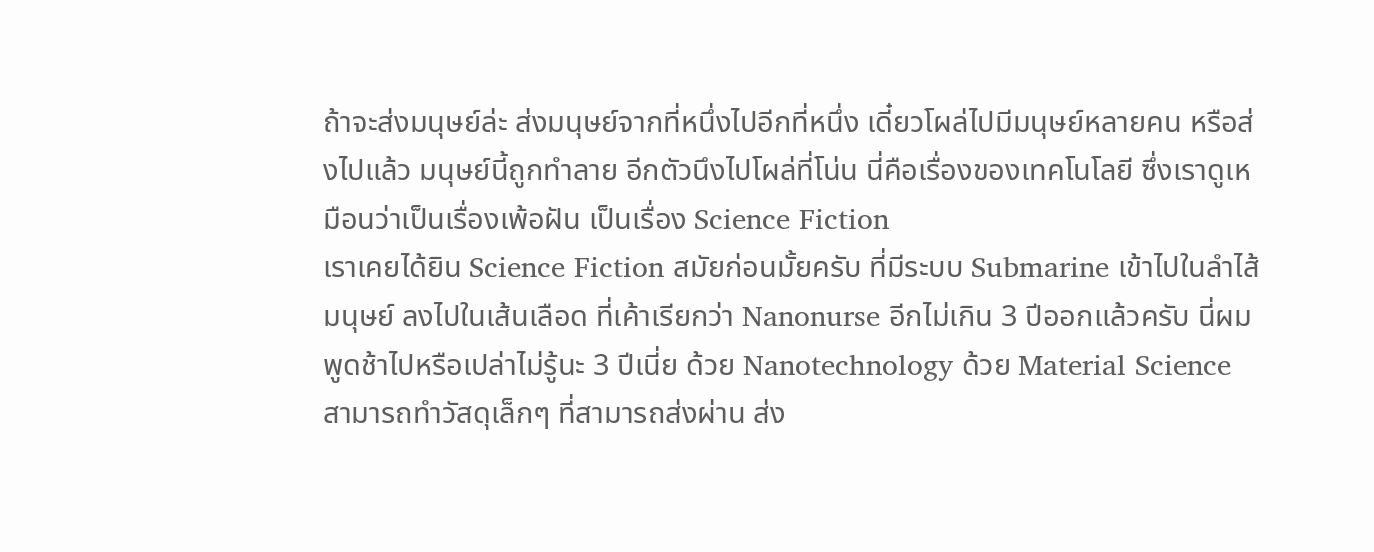ถ้าจะส่งมนุษย์ล่ะ ส่งมนุษย์จากที่หนึ่งไปอีกที่หนึ่ง เดี๋ยวโผล่ไปมีมนุษย์หลายคน หรือส่งไปแล้ว มนุษย์นี้ถูกทำลาย อีกตัวนึงไปโผล่ที่โน่น นี่คือเรื่องของเทคโนโลยี ซึ่งเราดูเหมือนว่าเป็นเรื่องเพ้อฝัน เป็นเรื่อง Science Fiction
เราเคยได้ยิน Science Fiction สมัยก่อนมั้ยครับ ที่มีระบบ Submarine เข้าไปในลำไส้มนุษย์ ลงไปในเส้นเลือด ที่เค้าเรียกว่า Nanonurse อีกไม่เกิน 3 ปีออกแล้วครับ นี่ผมพูดช้าไปหรือเปล่าไม่รู้นะ 3 ปีเนี่ย ด้วย Nanotechnology ด้วย Material Science สามารถทำวัสดุเล็กๆ ที่สามารถส่งผ่าน ส่ง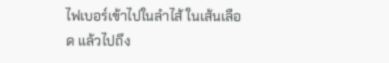ไฟเบอร์เข้าไปในลำไส้ ในเส้นเลือด แล้วไปถึง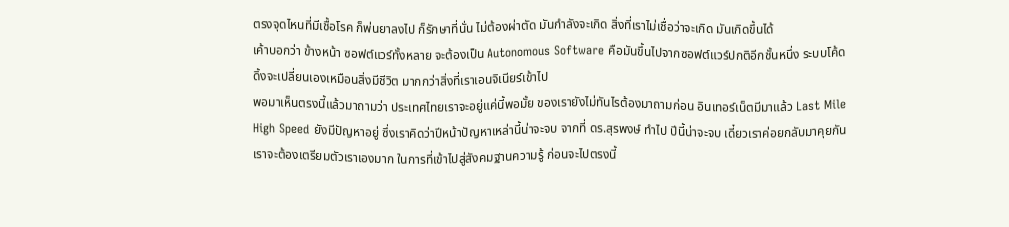ตรงจุดไหนที่มีเชื้อโรค ก็พ่นยาลงไป ก็รักษาที่นั่น ไม่ต้องผ่าตัด มันกำลังจะเกิด สิ่งที่เราไม่เชื่อว่าจะเกิด มันเกิดขึ้นได้
เค้าบอกว่า ข้างหน้า ซอฟต์แวร์ทั้งหลาย จะต้องเป็น Autonomous Software คือมันขึ้นไปจากซอฟต์แวร์ปกติอีกชั้นหนึ่ง ระบบโค้ดดิ้งจะเปลี่ยนเองเหมือนสิ่งมีชีวิต มากกว่าสิ่งที่เราเอนจิเนียร์เข้าไป
พอมาเห็นตรงนี้แล้วมาถามว่า ประเทศไทยเราจะอยู่แค่นี้พอมั้ย ของเรายังไม่ทันไรต้องมาถามก่อน อินเทอร์เน็ตมีมาแล้ว Last Mile High Speed ยังมีปัญหาอยู่ ซึ่งเราคิดว่าปีหน้าปัญหาเหล่านี้น่าจะจบ จากที่ ดร.สุรพงษ์ ทำไป ปีนี้น่าจะจบ เดี๋ยวเราค่อยกลับมาคุยกัน
เราจะต้องเตรียมตัวเราเองมาก ในการที่เข้าไปสู่สังคมฐานความรู้ ก่อนจะไปตรงนี้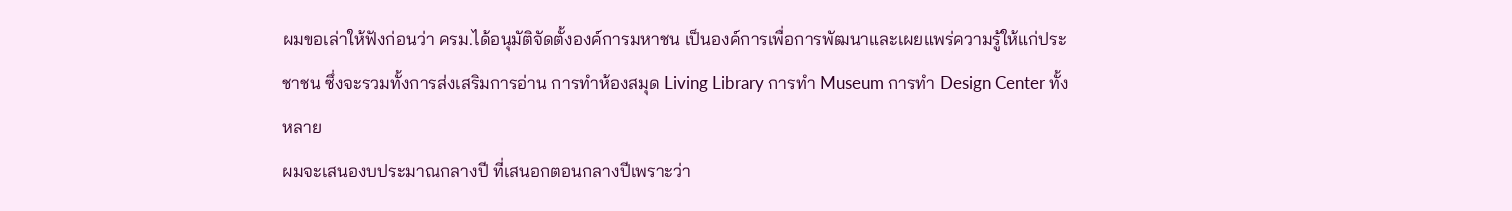ผมขอเล่าให้ฟังก่อนว่า ครม.ได้อนุมัติจัดตั้งองค์การมหาชน เป็นองค์การเพื่อการพัฒนาและเผยแพร่ความรู้ให้แก่ประชาชน ซึ่งจะรวมทั้งการส่งเสริมการอ่าน การทำห้องสมุด Living Library การทำ Museum การทำ Design Center ทั้งหลาย
ผมจะเสนองบประมาณกลางปี ที่เสนอกตอนกลางปีเพราะว่า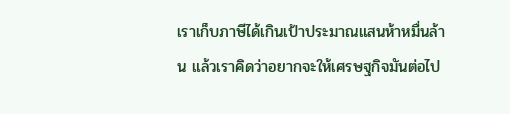เราเก็บภาษีได้เกินเป้าประมาณแสนห้าหมื่นล้าน แล้วเราคิดว่าอยากจะให้เศรษฐกิจมันต่อไป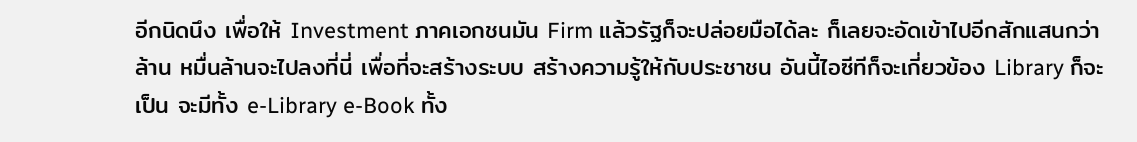อีกนิดนึง เพื่อให้ Investment ภาคเอกชนมัน Firm แล้วรัฐก็จะปล่อยมือได้ละ ก็เลยจะอัดเข้าไปอีกสักแสนกว่าล้าน หมื่นล้านจะไปลงที่นี่ เพื่อที่จะสร้างระบบ สร้างความรู้ให้กับประชาชน อันนี้ไอซีทีก็จะเกี่ยวข้อง Library ก็จะเป็น จะมีทั้ง e-Library e-Book ทั้ง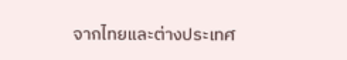จากไทยและต่างประเทศ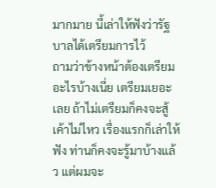มากมาย นี้เล่าให้ฟังว่ารัฐบาลได้เตรียมการไว้
ถามว่าข้างหน้าต้องเตรียมอะไรบ้างเนี่ย เตรียมเยอะเลย ถ้าไม่เตรียมก็คงจะสู้เค้าไม่ไหว เรื่องแรกก็เล่าให้ฟัง ท่านก็คงจะรู้มาบ้างแล้ว แต่ผมจะ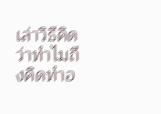เล่าวิธีคิด ว่าทำไมถึงคิดทำอ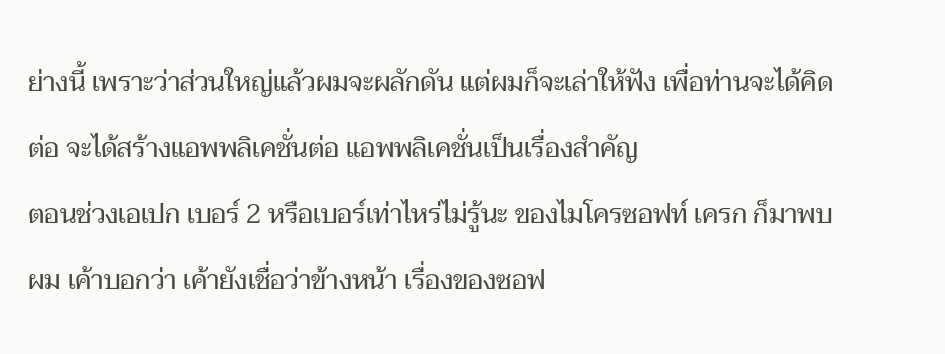ย่างนี้ เพราะว่าส่วนใหญ่แล้วผมจะผลักดัน แต่ผมก็จะเล่าให้ฟัง เพื่อท่านจะได้คิดต่อ จะได้สร้างแอพพลิเคชั่นต่อ แอพพลิเคชั่นเป็นเรื่องสำคัญ
ตอนช่วงเอเปก เบอร์ 2 หรือเบอร์เท่าไหร่ไม่รู้นะ ของไมโครซอฟท์ เครก ก็มาพบผม เค้าบอกว่า เค้ายังเชื่อว่าข้างหน้า เรื่องของซอฟ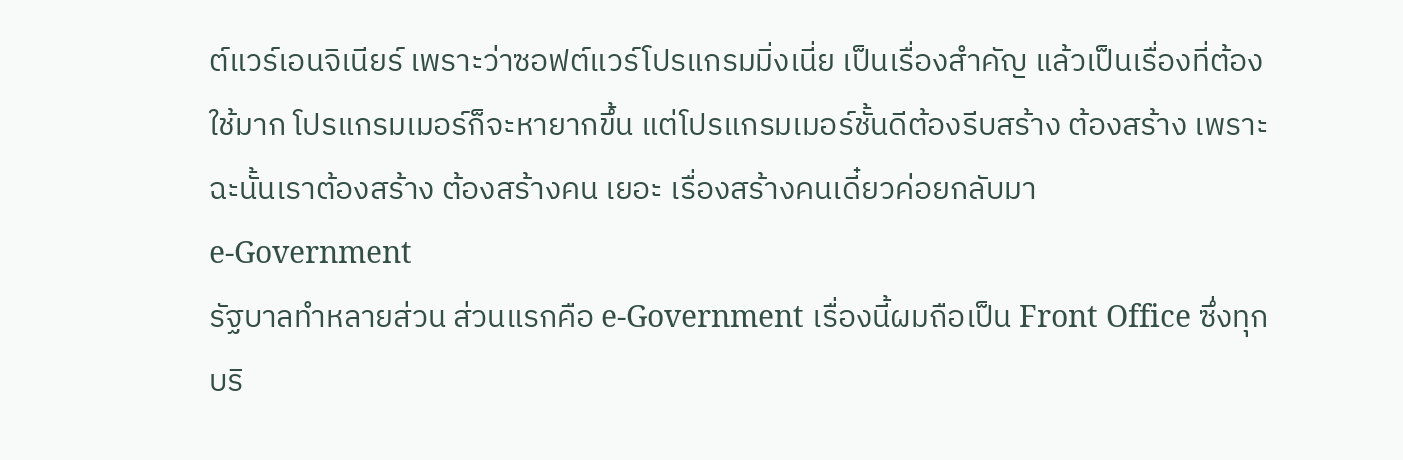ต์แวร์เอนจิเนียร์ เพราะว่าซอฟต์แวร์โปรแกรมมิ่งเนี่ย เป็นเรื่องสำคัญ แล้วเป็นเรื่องที่ต้องใช้มาก โปรแกรมเมอร์ก็จะหายากขึ้น แต่โปรแกรมเมอร์ชั้นดีต้องรีบสร้าง ต้องสร้าง เพราะฉะนั้นเราต้องสร้าง ต้องสร้างคน เยอะ เรื่องสร้างคนเดี๋ยวค่อยกลับมา
e-Government
รัฐบาลทำหลายส่วน ส่วนแรกคือ e-Government เรื่องนี้ผมถือเป็น Front Office ซึ่งทุกบริ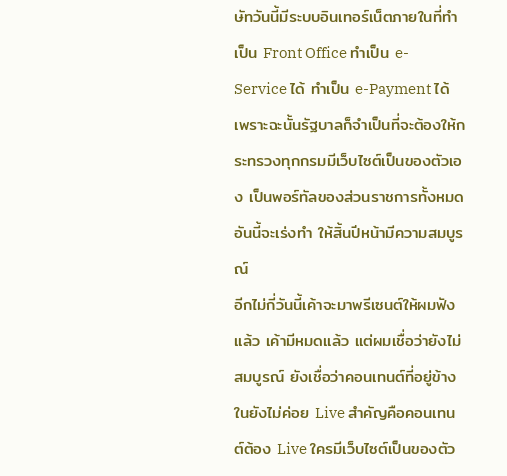ษัทวันนี้มีระบบอินเทอร์เน็ตภายในที่ทำเป็น Front Office ทำเป็น e-Service ได้ ทำเป็น e-Payment ได้ เพราะฉะนั้นรัฐบาลก็จำเป็นที่จะต้องให้กระทรวงทุกกรมมีเว็บไซต์เป็นของตัวเอ ง เป็นพอร์ทัลของส่วนราชการทั้งหมด อันนี้จะเร่งทำ ให้สิ้นปีหน้ามีความสมบูรณ์
อีกไม่กี่วันนี้เค้าจะมาพรีเซนต์ให้ผมฟังแล้ว เค้ามีหมดแล้ว แต่ผมเชื่อว่ายังไม่สมบูรณ์ ยังเชื่อว่าคอนเทนต์ที่อยู่ข้างในยังไม่ค่อย Live สำคัญคือคอนเทนต์ต้อง Live ใครมีเว็บไซต์เป็นของตัว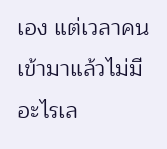เอง แต่เวลาคนเข้ามาแล้วไม่มีอะไรเล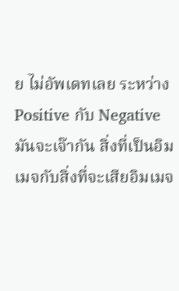ย ไม่อัพเดทเลย ระหว่าง Positive กับ Negative มันจะเจ๊ากัน สิ่งที่เป็นอิมเมจกับสิ่งที่จะเสียอิมเมจ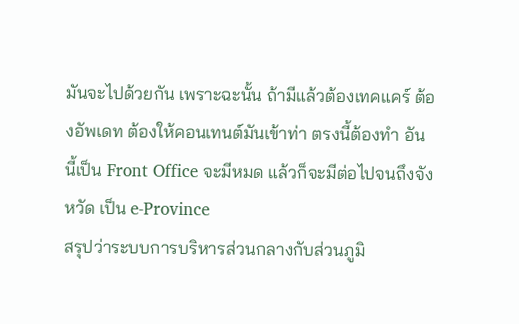มันจะไปด้วยกัน เพราะฉะนั้น ถ้ามีแล้วต้องเทคแคร์ ต้องอัพเดท ต้องให้คอนเทนต์มันเข้าท่า ตรงนี้ต้องทำ อันนี้เป็น Front Office จะมีหมด แล้วก็จะมีต่อไปจนถึงจังหวัด เป็น e-Province
สรุปว่าระบบการบริหารส่วนกลางกับส่วนภูมิ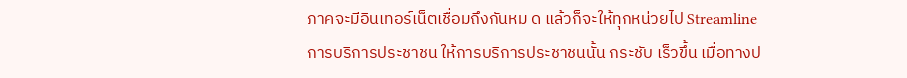ภาคจะมีอินเทอร์เน็ตเชื่อมถึงกันหม ด แล้วก็จะให้ทุกหน่วยไป Streamline การบริการประชาชน ให้การบริการประชาชนนั้น กระชับ เร็วขึ้น เมื่อทางป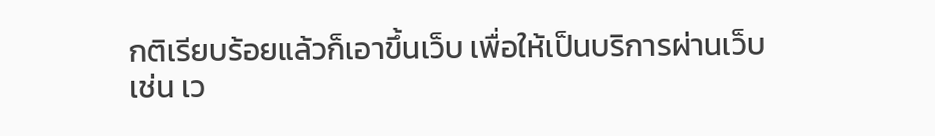กติเรียบร้อยแล้วก็เอาขึ้นเว็บ เพื่อให้เป็นบริการผ่านเว็บ
เช่น เว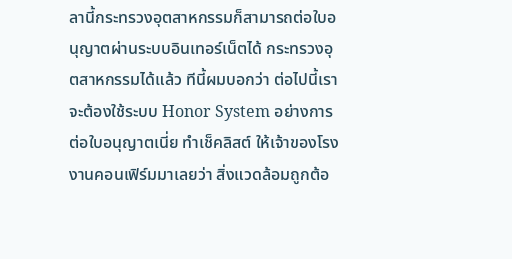ลานี้กระทรวงอุตสาหกรรมก็สามารถต่อใบอนุญาตผ่านระบบอินเทอร์เน็ตได้ กระทรวงอุตสาหกรรมได้แล้ว ทีนี้ผมบอกว่า ต่อไปนี้เราจะต้องใช้ระบบ Honor System อย่างการต่อใบอนุญาตเนี่ย ทำเช็คลิสต์ ให้เจ้าของโรงงานคอนเฟิร์มมาเลยว่า สิ่งแวดล้อมถูกต้อ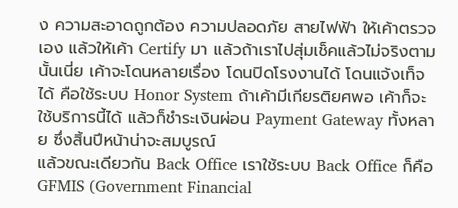ง ความสะอาดถูกต้อง ความปลอดภัย สายไฟฟ้า ให้เค้าตรวจเอง แล้วให้เค้า Certify มา แล้วถ้าเราไปสุ่มเช็คแล้วไม่จริงตามนั้นเนี่ย เค้าจะโดนหลายเรื่อง โดนปิดโรงงานได้ โดนแจ้งเท็จได้ คือใช้ระบบ Honor System ถ้าเค้ามีเกียรติยศพอ เค้าก็จะใช้บริการนี้ได้ แล้วก็ชำระเงินผ่อน Payment Gateway ทั้งหลาย ซึ่งสิ้นปีหน้าน่าจะสมบูรณ์
แล้วขณะเดียวกัน Back Office เราใช้ระบบ Back Office ก็คือ GFMIS (Government Financial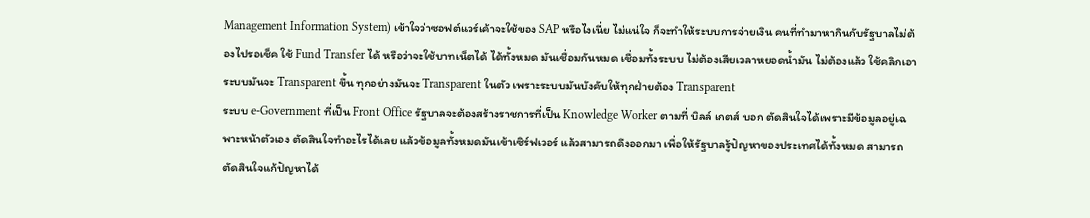Management Information System) เข้าใจว่าซอฟต์แวร์เค้าจะใช้ของ SAP หรือไงเนี่ย ไม่แน่ใจ ก็จะทำให้ระบบการจ่ายเงิน คนที่ทำมาหากินกับรัฐบาลไม่ต้องไปรอเช็ค ใช้ Fund Transfer ได้ หรือว่าจะใช้บาทเน็ตได้ ได้ทั้งหมด มันเชื่อมกันหมด เชื่อมทั้งระบบ ไม่ต้องเสียเวลาหยอดน้ำมัน ไม่ต้องแล้ว ใช้คลิกเอา ระบบมันจะ Transparent ขึ้น ทุกอย่างมันจะ Transparent ในตัว เพราะระบบมันบังคับให้ทุกฝ่ายต้อง Transparent
ระบบ e-Government ที่เป็น Front Office รัฐบาลจะต้องสร้างราชการที่เป็น Knowledge Worker ตามที่ บิลล์ เกตส์ บอก ตัดสินใจได้เพราะมีข้อมูลอยู่เฉพาะหน้าตัวเอง ตัดสินใจทำอะไรได้เลย แล้วข้อมูลทั้งหมดมันเข้าเซิร์ฟเวอร์ แล้วสามารถดึงออกมา เพื่อให้รัฐบาลรู้ปัญหาของประเทศได้ทั้งหมด สามารถตัดสินใจแก้ปัญหาได้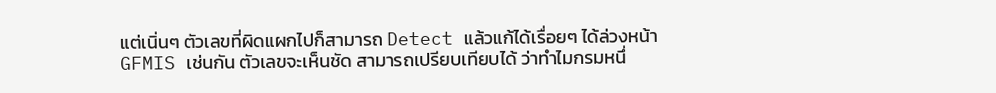แต่เนิ่นๆ ตัวเลขที่ผิดแผกไปก็สามารถ Detect แล้วแก้ได้เรื่อยๆ ได้ล่วงหน้า
GFMIS เช่นกัน ตัวเลขจะเห็นชัด สามารถเปรียบเทียบได้ ว่าทำไมกรมหนึ่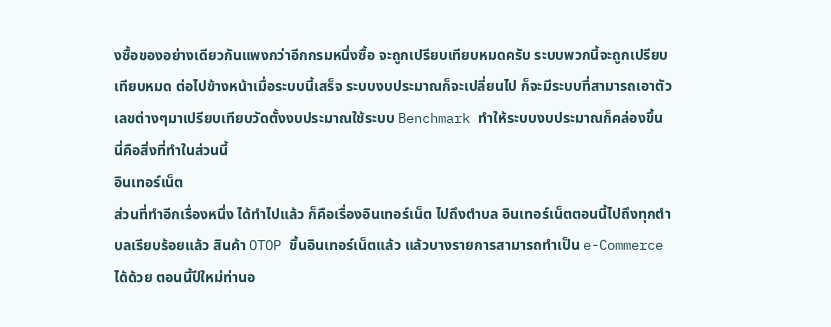งซื้อของอย่างเดียวกันแพงกว่าอีกกรมหนึ่งซื้อ จะถูกเปรียบเทียบหมดครับ ระบบพวกนี้จะถูกเปรียบเทียบหมด ต่อไปข้างหน้าเมื่อระบบนี้เสร็จ ระบบงบประมาณก็จะเปลี่ยนไป ก็จะมีระบบที่สามารถเอาตัวเลขต่างๆมาเปรียบเทียบวัดตั้งงบประมาณใช้ระบบ Benchmark ทำให้ระบบงบประมาณก็คล่องขึ้น นี่คือสิ่งที่ทำในส่วนนี้
อินเทอร์เน็ต
ส่วนที่ทำอีกเรื่องหนึ่ง ได้ทำไปแล้ว ก็คือเรื่องอินเทอร์เน็ต ไปถึงตำบล อินเทอร์เน็ตตอนนี้ไปถึงทุกตำบลเรียบร้อยแล้ว สินค้า OTOP ขึ้นอินเทอร์เน็ตแล้ว แล้วบางรายการสามารถทำเป็น e-Commerce ได้ด้วย ตอนนี้ปีใหม่ท่านอ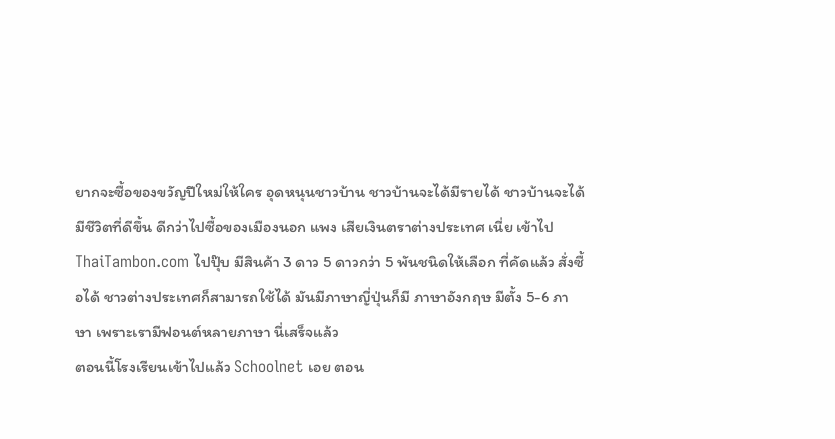ยากจะซื้อของขวัญปีใหม่ให้ใคร อุดหนุนชาวบ้าน ชาวบ้านจะได้มีรายได้ ชาวบ้านจะได้มีชีวิตที่ดีขึ้น ดีกว่าไปซื้อของเมืองนอก แพง เสียเงินตราต่างประเทศ เนี่ย เข้าไป ThaiTambon.com ไปปุ๊บ มีสินค้า 3 ดาว 5 ดาวกว่า 5 พันชนิดให้เลือก ที่คัดแล้ว สั่งซื้อได้ ชาวต่างประเทศก็สามารถใช้ได้ มันมีภาษาญี่ปุ่นก็มี ภาษาอังกฤษ มีตั้ง 5-6 ภาษา เพราะเรามีฟอนต์หลายภาษา นี่เสร็จแล้ว
ตอนนี้โรงเรียนเข้าไปแล้ว Schoolnet เอย ตอน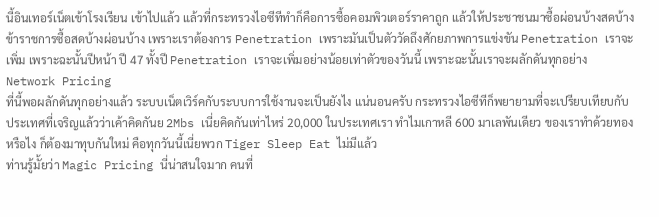นี้อินเทอร์เน็ตเข้าโรงเรียน เข้าไปแล้ว แล้วที่กระทรวงไอซีทีทำก็คือการซื้อคอมพิวเตอร์ราคาถูก แล้วให้ประชาชนมาซื้อผ่อนบ้างสดบ้าง ข้าราชการซื้อสดบ้างผ่อนบ้าง เพราะเราต้องการ Penetration เพราะมันเป็นตัววัดถึงศักยภาพการแข่งขัน Penetration เราจะเพิ่ม เพราะฉะนั้นปีหน้า ปี 47 ทั้งปี Penetration เราจะเพิ่มอย่างน้อยเท่าตัวของวันนี้ เพราะฉะนั้นเราจะผลักดันทุกอย่าง
Network Pricing
ที่นี้พอผลักดันทุกอย่างแล้ว ระบบเน็ตเวิร์คกับระบบการใช้งานจะเป็นยังไง แน่นอนครับ กระทรวงไอซีทีก็พยายามที่จะเปรียบเทียบกับประเทศที่เจริญแล้วว่าเค้าคิดกันย 2Mbs เนี่ยคิดกันเท่าไหร่ 20,000 ในประเทศเรา ทำไมเกาหลี 600 มาเลพันเดียว ของเราทำด้วยทองหรือไง ก็ต้องมาทุบกันใหม่ คือทุกวันนี้เนี่ยพวก Tiger Sleep Eat ไม่มีแล้ว
ท่านรู้มั้ยว่า Magic Pricing นี่น่าสนใจมาก คนที่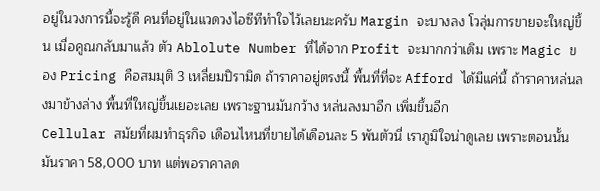อยู่ในวงการนี้จะรู้ดี คนที่อยู่ในแวดวงไอซีทีทำใจไว้เลยนะครับ Margin จะบางลง โวลุ่มการขายจะใหญ่ขึ้น เมื่อคูณกลับมาแล้ว ตัว Ablolute Number ที่ได้จาก Profit จะมากกว่าเดิม เพราะ Magic ของ Pricing คือสมมุติ 3 เหลี่ยมปิรามิด ถ้าราคาอยู่ตรงนี้ พื้นที่ที่จะ Afford ได้มีแค่นี้ ถ้าราคาหล่นลงมาข้างล่าง พื้นที่ใหญ่ขึ้นเยอะเลย เพราะฐานมันกว้าง หล่นลงมาอีก เพิ่มขึ้นอีก
Cellular สมัยที่ผมทำธุรกิจ เดือนไหนที่ขายได้เดือนละ 5 พันตัวนี่ เราภูมิใจน่าดูเลย เพราะตอนนั้นมันราคา 58,000 บาท แต่พอราคาลด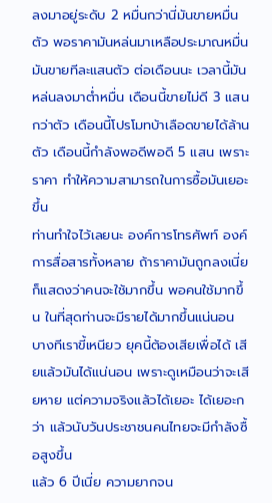ลงมาอยู่ระดับ 2 หมื่นกว่านี่มันขายหมื่นตัว พอราคามันหล่นมาเหลือประมาณหมื่น มันขายทีละแสนตัว ต่อเดือนนะ เวลานี้มันหล่นลงมาต่ำหมื่น เดือนนี้ขายไม่ดี 3 แสนกว่าตัว เดือนนี้โปรโมทบ้าเลือดขายได้ล้านตัว เดือนนี้กำลังพอดีพอดี 5 แสน เพราะราคา ทำให้ความสามารถในการซื้อมันเยอะขึ้น
ท่านทำใจไว้เลยนะ องค์การโทรศัพท์ องค์การสื่อสารทั้งหลาย ถ้าราคามันถูกลงเนี่ย ก็แสดงว่าคนจะใช้มากขึ้น พอคนใช้มากขึ้น ในที่สุดท่านจะมีรายได้มากขึ้นแน่นอน บางทีเราขี้เหนียว ยุคนี้ต้องเสียเพื่อได้ เสียแล้วมันได้แน่นอน เพราะดูเหมือนว่าจะเสียหาย แต่ความจริงแล้วได้เยอะ ได้เยอะกว่า แล้วนับวันประชาชนคนไทยจะมีกำลังซื้อสูงขึ้น
แล้ว 6 ปีเนี่ย ความยากจน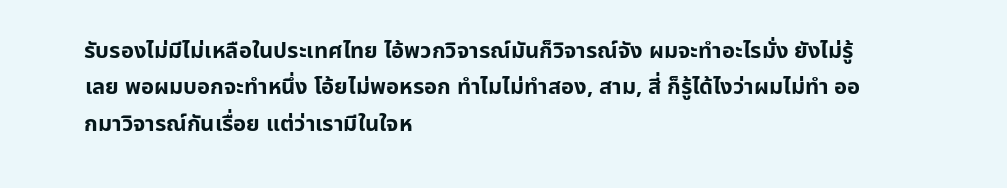รับรองไม่มีไม่เหลือในประเทศไทย ไอ้พวกวิจารณ์มันก็วิจารณ์จัง ผมจะทำอะไรมั่ง ยังไม่รู้เลย พอผมบอกจะทำหนึ่ง โอ้ยไม่พอหรอก ทำไมไม่ทำสอง, สาม, สี่ ก็รู้ได้ไงว่าผมไม่ทำ ออกมาวิจารณ์กันเรื่อย แต่ว่าเรามีในใจห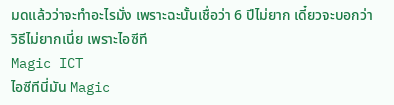มดแล้วว่าจะทำอะไรมั่ง เพราะฉะนั้นเชื่อว่า 6 ปีไม่ยาก เดี๋ยวจะบอกว่าวิธีไม่ยากเนี่ย เพราะไอซีที
Magic ICT
ไอซีทีนี่มัน Magic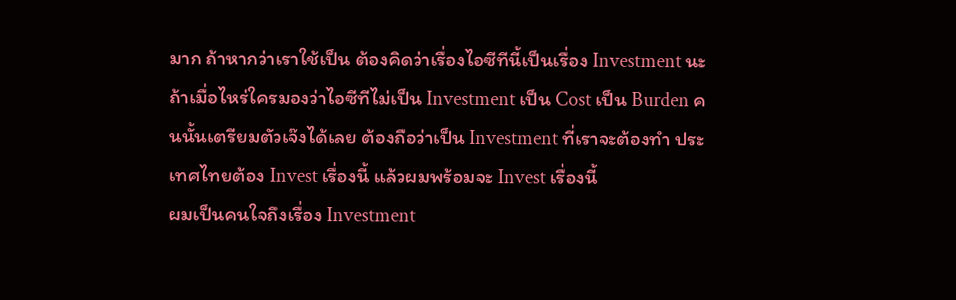มาก ถ้าหากว่าเราใช้เป็น ต้องคิดว่าเรื่องไอซีทีนี้เป็นเรื่อง Investment นะ ถ้าเมื่อไหร่ใครมองว่าไอซีทีไม่เป็น Investment เป็น Cost เป็น Burden คนนั้นเตรียมตัวเจ๊งได้เลย ต้องถือว่าเป็น Investment ที่เราจะต้องทำ ประเทศไทยต้อง Invest เรื่องนี้ แล้วผมพร้อมจะ Invest เรื่องนี้
ผมเป็นคนใจถึงเรื่อง Investment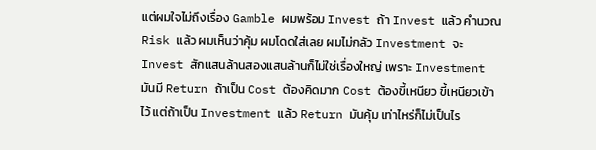แต่ผมใจไม่ถึงเรื่อง Gamble ผมพร้อม Invest ถ้า Invest แล้ว คำนวณ Risk แล้ว ผมเห็นว่าคุ้ม ผมโดดใส่เลย ผมไม่กลัว Investment จะ Invest สักแสนล้านสองแสนล้านก็ไม่ใช่เรื่องใหญ่ เพราะ Investment มันมี Return ถ้าเป็น Cost ต้องคิดมาก Cost ต้องขี้เหนียว ขี้เหนียวเข้าไว้ แต่ถ้าเป็น Investment แล้ว Return มันคุ้ม เท่าไหร่ก็ไม่เป็นไร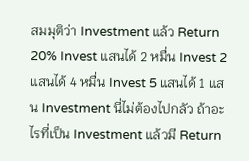สมมุติว่า Investment แล้ว Return 20% Invest แสนได้ 2 หมื่น Invest 2 แสนได้ 4 หมื่น Invest 5 แสนได้ 1 แสน Investment นี่ไม่ต้องไปกลัว ถ้าอะไรที่เป็น Investment แล้วมี Return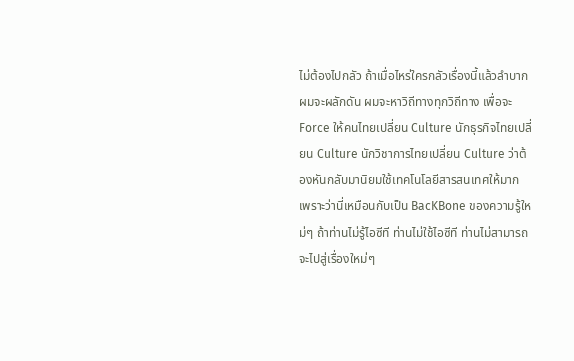ไม่ต้องไปกลัว ถ้าเมื่อไหร่ใครกลัวเรื่องนี้แล้วลำบาก
ผมจะผลักดัน ผมจะหาวิถีทางทุกวิถีทาง เพื่อจะ Force ให้คนไทยเปลี่ยน Culture นักธุรกิจไทยเปลี่ยน Culture นักวิชาการไทยเปลี่ยน Culture ว่าต้องหันกลับมานิยมใช้เทคโนโลยีสารสนเทศให้มาก เพราะว่านี่เหมือนกับเป็น BacKBone ของความรู้ใหม่ๆ ถ้าท่านไม่รู้ไอซีที ท่านไม่ใช้ไอซีที ท่านไม่สามารถจะไปสู่เรื่องใหม่ๆ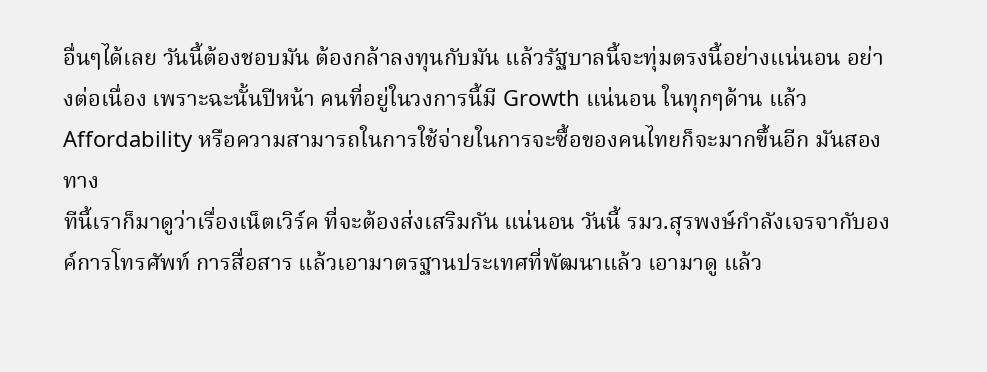อื่นๆได้เลย วันนี้ต้องชอบมัน ต้องกล้าลงทุนกับมัน แล้วรัฐบาลนี้จะทุ่มตรงนี้อย่างแน่นอน อย่างต่อเนื่อง เพราะฉะนั้นปีหน้า คนที่อยู่ในวงการนี้มี Growth แน่นอน ในทุกๆด้าน แล้ว Affordability หรือความสามารถในการใช้จ่ายในการจะซื้อของคนไทยก็จะมากขึ้นอีก มันสองทาง
ทีนี้เราก็มาดูว่าเรื่องเน็ตเวิร์ค ที่จะต้องส่งเสริมกัน แน่นอน วันนี้ รมว.สุรพงษ์กำลังเจรจากับองค์การโทรศัพท์ การสื่อสาร แล้วเอามาตรฐานประเทศที่พัฒนาแล้ว เอามาดู แล้ว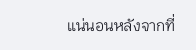แน่นอนหลังจากที่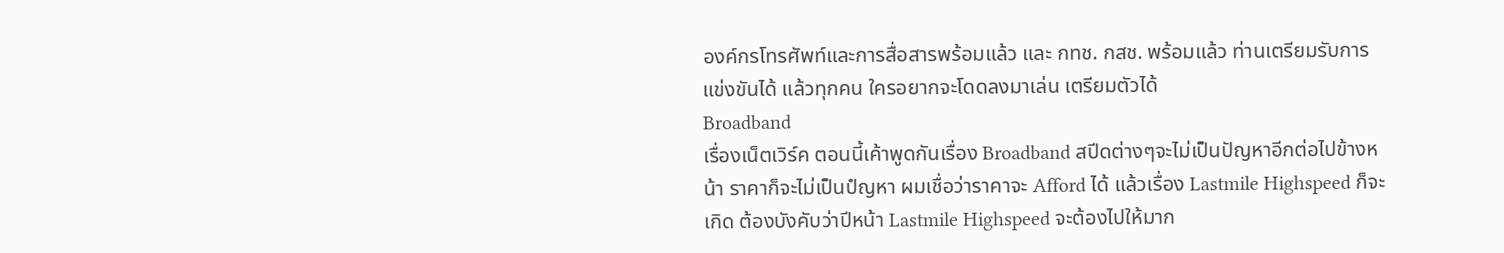องค์กรโทรศัพท์และการสื่อสารพร้อมแล้ว และ กทช. กสช. พร้อมแล้ว ท่านเตรียมรับการแข่งขันได้ แล้วทุกคน ใครอยากจะโดดลงมาเล่น เตรียมตัวได้
Broadband
เรื่องเน็ตเวิร์ค ตอนนี้เค้าพูดกันเรื่อง Broadband สปีดต่างๆจะไม่เป็นปัญหาอีกต่อไปข้างหน้า ราคาก็จะไม่เป็นปํญหา ผมเชื่อว่าราคาจะ Afford ได้ แล้วเรื่อง Lastmile Highspeed ก็จะเกิด ต้องบังคับว่าปีหน้า Lastmile Highspeed จะต้องไปให้มาก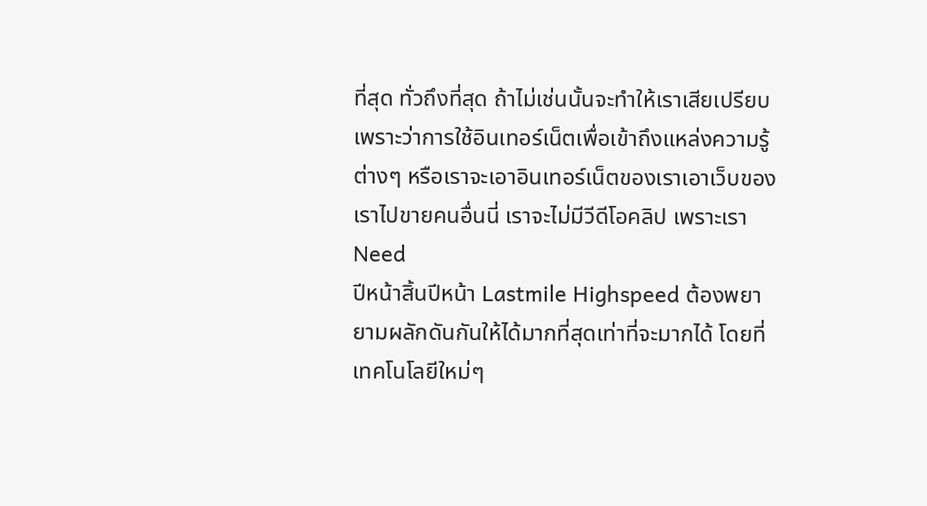ที่สุด ทั่วถึงที่สุด ถ้าไม่เช่นนั้นจะทำให้เราเสียเปรียบ เพราะว่าการใช้อินเทอร์เน็ตเพื่อเข้าถึงแหล่งความรู้ต่างๆ หรือเราจะเอาอินเทอร์เน็ตของเราเอาเว็บของเราไปขายคนอื่นนี่ เราจะไม่มีวีดีโอคลิป เพราะเรา Need
ปีหน้าสิ้นปีหน้า Lastmile Highspeed ต้องพยายามผลักดันกันให้ได้มากที่สุดเท่าที่จะมากได้ โดยที่เทคโนโลยีใหม่ๆ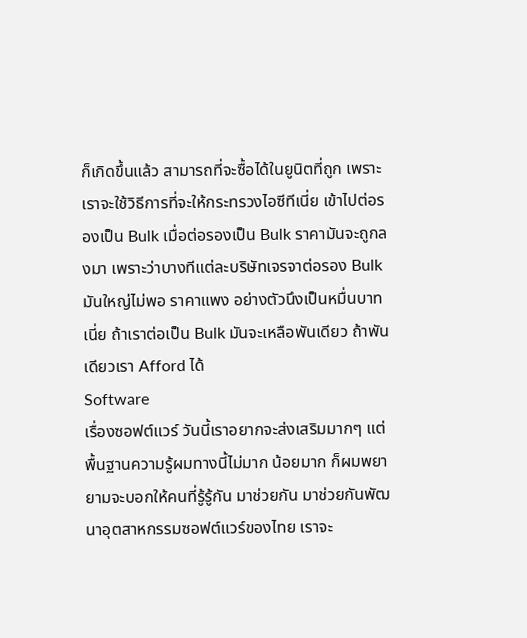ก็เกิดขึ้นแล้ว สามารถที่จะซื้อได้ในยูนิตที่ถูก เพราะเราจะใช้วิธีการที่จะให้กระทรวงไอซีทีเนี่ย เข้าไปต่อรองเป็น Bulk เมื่อต่อรองเป็น Bulk ราคามันจะถูกลงมา เพราะว่าบางทีแต่ละบริษัทเจรจาต่อรอง Bulk มันใหญ่ไม่พอ ราคาแพง อย่างตัวนึงเป็นหมื่นบาทเนี่ย ถ้าเราต่อเป็น Bulk มันจะเหลือพันเดียว ถ้าพันเดียวเรา Afford ได้
Software
เรื่องซอฟต์แวร์ วันนี้เราอยากจะส่งเสริมมากๆ แต่พื้นฐานความรู้ผมทางนี้ไม่มาก น้อยมาก ก็ผมพยายามจะบอกให้คนที่รู้รู้กัน มาช่วยกัน มาช่วยกันพัฒนาอุตสาหกรรมซอฟต์แวร์ของไทย เราจะ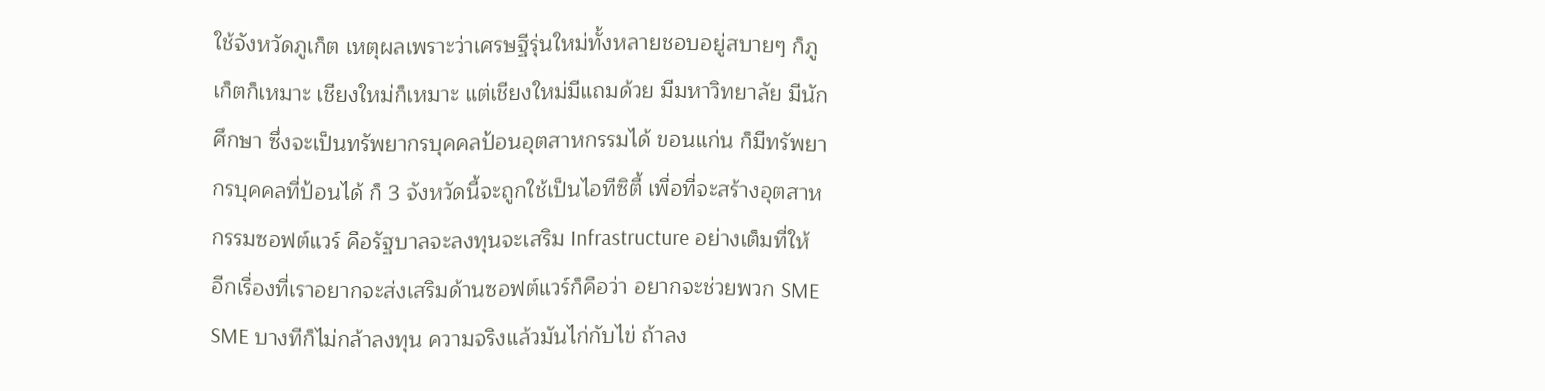ใช้จังหวัดภูเก็ต เหตุผลเพราะว่าเศรษฐีรุ่นใหม่ทั้งหลายชอบอยู่สบายๆ ก็ภูเก็ตก็เหมาะ เชียงใหม่ก็เหมาะ แต่เชียงใหม่มีแถมด้วย มีมหาวิทยาลัย มีนักศึกษา ซึ่งจะเป็นทรัพยากรบุคคลป้อนอุตสาหกรรมได้ ขอนแก่น ก็มีทรัพยากรบุคคลที่ป้อนได้ ก็ 3 จังหวัดนี้จะถูกใช้เป็นไอทีซิตี้ เพื่อที่จะสร้างอุตสาหกรรมซอฟต์แวร์ คือรัฐบาลจะลงทุนจะเสริม Infrastructure อย่างเต็มที่ให้
อีกเรื่องที่เราอยากจะส่งเสริมด้านซอฟต์แวร์ก็คือว่า อยากจะช่วยพวก SME SME บางทีก็ไม่กล้าลงทุน ความจริงแล้วมันไก่กับไข่ ถ้าลง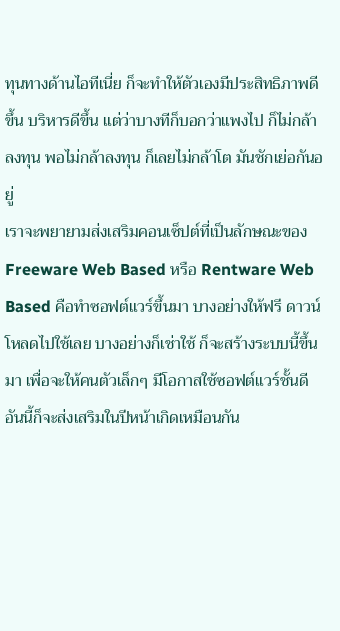ทุนทางด้านไอทีเนี่ย ก็จะทำให้ตัวเองมีประสิทธิภาพดีขึ้น บริหารดีขึ้น แต่ว่าบางทีก็บอกว่าแพงไป ก็ไม่กล้าลงทุน พอไม่กล้าลงทุน ก็เลยไม่กล้าโต มันชักเย่อกันอยู่
เราจะพยายามส่งเสริมคอนเซ็ปต์ที่เป็นลักษณะของ Freeware Web Based หรือ Rentware Web Based คือทำซอฟต์แวร์ขึ้นมา บางอย่างให้ฟรี ดาวน์โหลดไปใช้เลย บางอย่างก็เช่าใช้ ก็จะสร้างระบบนี้ขึ้นมา เพื่อจะให้คนตัวเล็กๆ มีโอกาสใช้ซอฟต์แวร์ชั้นดี อันนี้ก็จะส่งเสริมในปีหน้าเกิดเหมือนกัน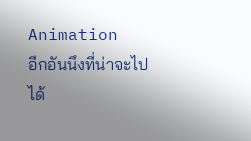Animation
อีกอันนึงที่น่าจะไปได้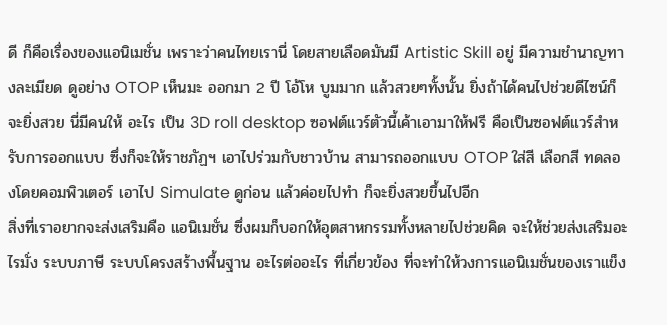ดี ก็คือเรื่องของแอนิเมชั่น เพราะว่าคนไทยเรานี่ โดยสายเลือดมันมี Artistic Skill อยู่ มีความชำนาญทางละเมียด ดูอย่าง OTOP เห็นมะ ออกมา 2 ปี โอ้โห บูมมาก แล้วสวยๆทั้งนั้น ยิ่งถ้าได้คนไปช่วยดีไซน์ก็จะยิ่งสวย นี่มีคนให้ อะไร เป็น 3D roll desktop ซอฟต์แวร์ตัวนี้เค้าเอามาให้ฟรี คือเป็นซอฟต์แวร์สำหรับการออกแบบ ซึ่งก็จะให้ราชภัฏฯ เอาไปร่วมกับชาวบ้าน สามารถออกแบบ OTOP ใส่สี เลือกสี ทดลองโดยคอมพิวเตอร์ เอาไป Simulate ดูก่อน แล้วค่อยไปทำ ก็จะยิ่งสวยขึ้นไปอีก
สิ่งที่เราอยากจะส่งเสริมคือ แอนิเมชั่น ซึ่งผมก็บอกให้อุตสาหกรรมทั้งหลายไปช่วยคิด จะให้ช่วยส่งเสริมอะไรมั่ง ระบบภาษี ระบบโครงสร้างพื้นฐาน อะไรต่ออะไร ที่เกี่ยวข้อง ที่จะทำให้วงการแอนิเมชั่นของเราแข็ง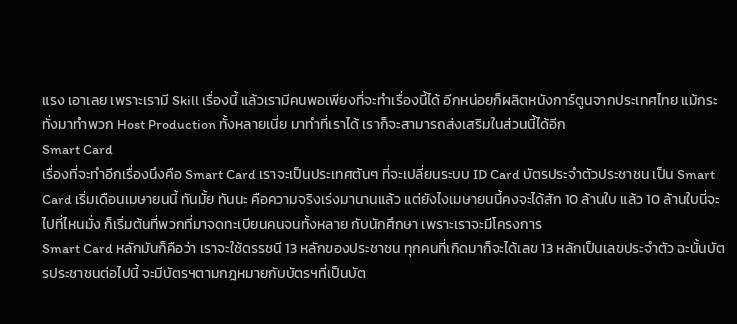แรง เอาเลย เพราะเรามี Skill เรื่องนี้ แล้วเรามีคนพอเพียงที่จะทำเรื่องนี้ได้ อีกหน่อยก็ผลิตหนังการ์ตูนจากประเทศไทย แม้กระทั่งมาทำพวก Host Production ทั้งหลายเนี่ย มาทำที่เราได้ เราก็จะสามารถส่งเสริมในส่วนนี้ได้อีก
Smart Card
เรื่องที่จะทำอีกเรื่องนึงคือ Smart Card เราจะเป็นประเทศต้นๆ ที่จะเปลี่ยนระบบ ID Card บัตรประจำตัวประชาชน เป็น Smart Card เริ่มเดือนเมษายนนี้ ทันมั้ย ทันนะ คือความจริงเร่งมานานแล้ว แต่ยังไงเมษายนนี้คงจะได้สัก 10 ล้านใบ แล้ว 10 ล้านใบนี่จะไปที่ไหนมั่ง ก็เริ่มต้นที่พวกที่มาจดทะเบียนคนจนทั้งหลาย กับนักศึกษา เพราะเราจะมีโครงการ
Smart Card หลักมันก็คือว่า เราจะใช้ดรรชนี 13 หลักของประชาชน ทุกคนที่เกิดมาก็จะได้เลข 13 หลักเป็นเลขประจำตัว ฉะนั้นบัตรประชาชนต่อไปนี้ จะมีบัตรฯตามกฎหมายกับบัตรฯที่เป็นบัต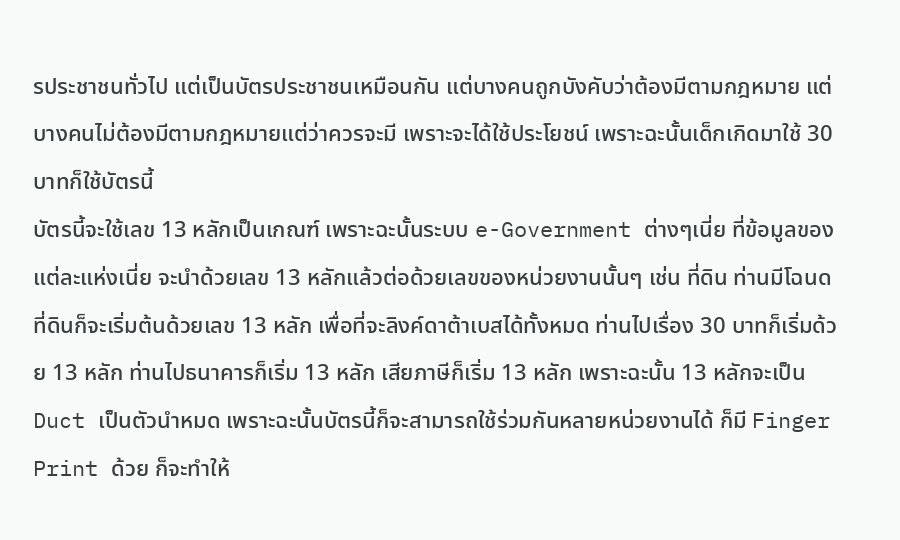รประชาชนทั่วไป แต่เป็นบัตรประชาชนเหมือนกัน แต่บางคนถูกบังคับว่าต้องมีตามกฎหมาย แต่บางคนไม่ต้องมีตามกฎหมายแต่ว่าควรจะมี เพราะจะได้ใช้ประโยชน์ เพราะฉะนั้นเด็กเกิดมาใช้ 30 บาทก็ใช้บัตรนี้
บัตรนี้จะใช้เลข 13 หลักเป็นเกณฑ์ เพราะฉะนั้นระบบ e-Government ต่างๆเนี่ย ที่ข้อมูลของแต่ละแห่งเนี่ย จะนำด้วยเลข 13 หลักแล้วต่อด้วยเลขของหน่วยงานนั้นๆ เช่น ที่ดิน ท่านมีโฉนดที่ดินก็จะเริ่มต้นด้วยเลข 13 หลัก เพื่อที่จะลิงค์ดาต้าเบสได้ทั้งหมด ท่านไปเรื่อง 30 บาทก็เริ่มด้วย 13 หลัก ท่านไปธนาคารก็เริ่ม 13 หลัก เสียภาษีก็เริ่ม 13 หลัก เพราะฉะนั้น 13 หลักจะเป็น Duct เป็นตัวนำหมด เพราะฉะนั้นบัตรนี้ก็จะสามารถใช้ร่วมกันหลายหน่วยงานได้ ก็มี Finger Print ด้วย ก็จะทำให้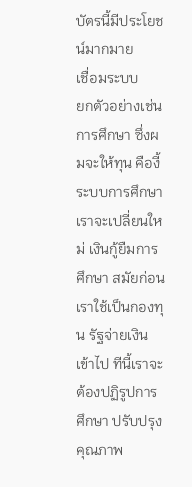บัตรนี้มีประโยชน์มากมาย
เชื่อมระบบ
ยกตัวอย่างเช่น การศึกษา ซึ่งผมจะให้ทุน คืองี้ ระบบการศึกษาเราจะเปลี่ยนใหม่ เงินกู้ยืมการศึกษา สมัยก่อนเราใช้เป็นกองทุน รัฐจ่ายเงินเข้าไป ทีนี้เราจะต้องปฏิรูปการศึกษา ปรับปรุงคุณภาพ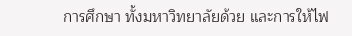การศึกษา ทั้งมหาวิทยาลัยด้วย และการให้ไฟ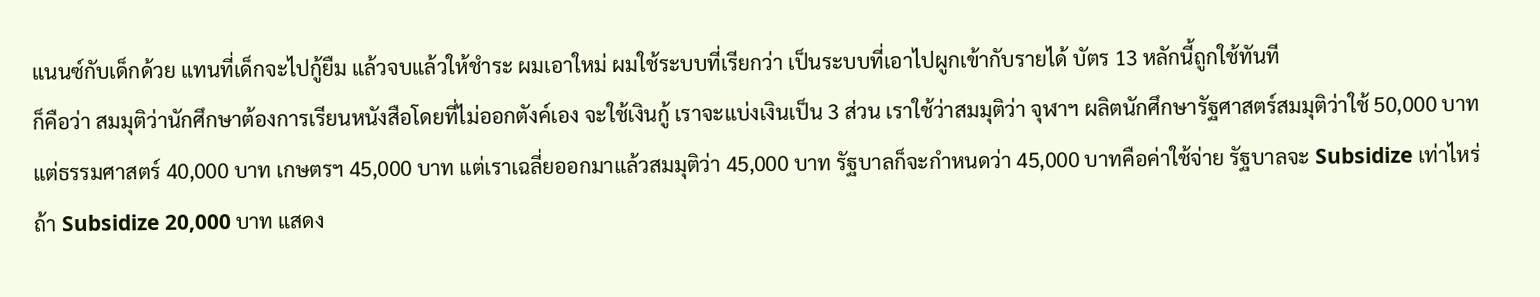แนนซ์กับเด็กด้วย แทนที่เด็กจะไปกู้ยืม แล้วจบแล้วให้ชำระ ผมเอาใหม่ ผมใช้ระบบที่เรียกว่า เป็นระบบที่เอาไปผูกเข้ากับรายได้ บัตร 13 หลักนี้ถูกใช้ทันที
ก็คือว่า สมมุติว่านักศึกษาต้องการเรียนหนังสือโดยที่ไม่ออกตังค์เอง จะใช้เงินกู้ เราจะแบ่งเงินเป็น 3 ส่วน เราใช้ว่าสมมุติว่า จุฬาฯ ผลิตนักศึกษารัฐศาสตร์สมมุติว่าใช้ 50,000 บาท แต่ธรรมศาสตร์ 40,000 บาท เกษตรฯ 45,000 บาท แต่เราเฉลี่ยออกมาแล้วสมมุติว่า 45,000 บาท รัฐบาลก็จะกำหนดว่า 45,000 บาทคือค่าใช้จ่าย รัฐบาลจะ Subsidize เท่าไหร่ ถ้า Subsidize 20,000 บาท แสดง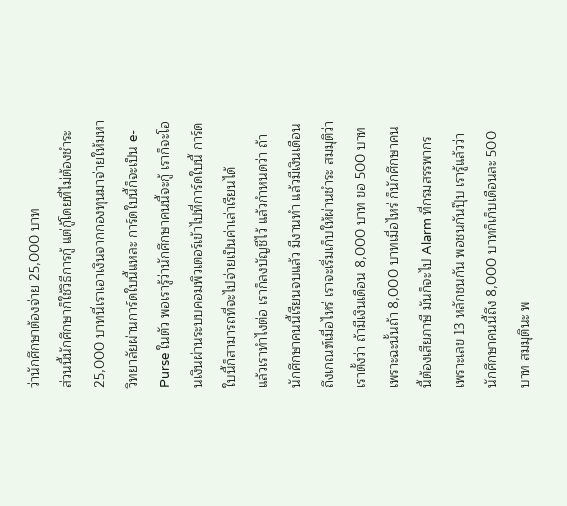ว่านักศึกษาต้องจ่าย 25,000 บาท
ส่วนนี้นักศึกษาก็ใช้วิธีการกู้ แต่กู้โดยที่ไม่ต้องชำระ 25,000 บาทนี่เราเอาเงินจากกองทุนมาจ่ายให้มหาวิทยาลัยผ่านการ์ดใบนี้แหละ การ์ดใบนี้ก็จะเป็น e-Purse ในตัว พอเรารู้ว่านักศึกษาคนนี้จะกู้ เราก็จะโอนเงินผ่านระบบคอมพิวเตอร์เข้าไปที่การ์ดใบนี้ การ์ดใบนี้ก็สามารถที่จะไปจ่ายเป็นค่าเล่าเรียนได้
แล้วเราทำไงต่อ เราก็ลงบัญชีไว้ แล้วกำหนดว่า ถ้านักศึกษาคนนี้เรียนจบแล้ว มีงานทำ แล้วมีเงินเดือนถึงเกณฑ์เมื่อไหร่ เราจะเริ่มเก็บให้ผ่านชำระ สมมุติว่าเราตั้งว่า ถ้ามีเงินเดือน 8,000 บาท ขอ 500 บาท เพราะฉะนั้นถ้า 8,000 บาทเมื่อไหร่ ก็นักศึกษาคนนี้ต้องเสียภาษี มันก็จะไป Alarm ที่กรมสรรพากร เพราะเลข 13 หลักชนกัน พอชนกันปุ๊บ เรารู้แล้วว่านักศึกษาคนนี้ถึง 8,000 บาทก็เก็บเดือนละ 500 บาท สมมุตินะ พ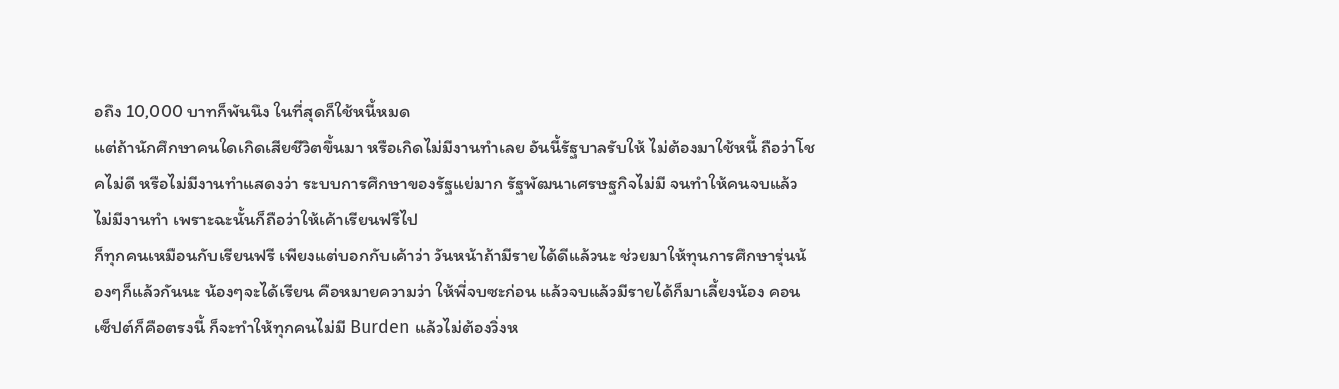อถึง 10,000 บาทก็พันนึง ในที่สุดก็ใช้หนี้หมด
แต่ถ้านักศึกษาคนใดเกิดเสียชีวิตขึ้นมา หรือเกิดไม่มีงานทำเลย อันนี้รัฐบาลรับให้ ไม่ต้องมาใช้หนี้ ถือว่าโชคไม่ดี หรือไม่มีงานทำแสดงว่า ระบบการศึกษาของรัฐแย่มาก รัฐพัฒนาเศรษฐกิจไม่มี จนทำให้คนจบแล้วไม่มีงานทำ เพราะฉะนั้นก็ถือว่าให้เค้าเรียนฟรีไป
ก็ทุกคนเหมือนกับเรียนฟรี เพียงแต่บอกกับเค้าว่า วันหน้าถ้ามีรายได้ดีแล้วนะ ช่วยมาให้ทุนการศึกษารุ่นน้องๆก็แล้วกันนะ น้องๆจะได้เรียน คือหมายความว่า ให้พี่จบซะก่อน แล้วจบแล้วมีรายได้ก็มาเลี้ยงน้อง คอนเซ็ปต์ก็คือตรงนี้ ก็จะทำให้ทุกคนไม่มี Burden แล้วไม่ต้องวิ่งห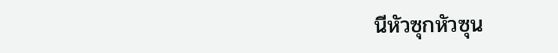นีหัวซุกหัวซุน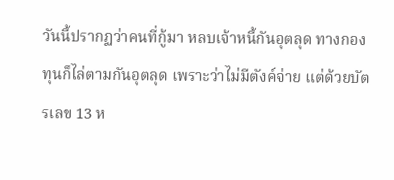วันนี้ปรากฏว่าคนที่กู้มา หลบเจ้าหนี้กันอุตลุด ทางกองทุนก็ไล่ตามกันอุตลุด เพราะว่าไม่มีตังค์จ่าย แต่ด้วยบัตรเลข 13 ห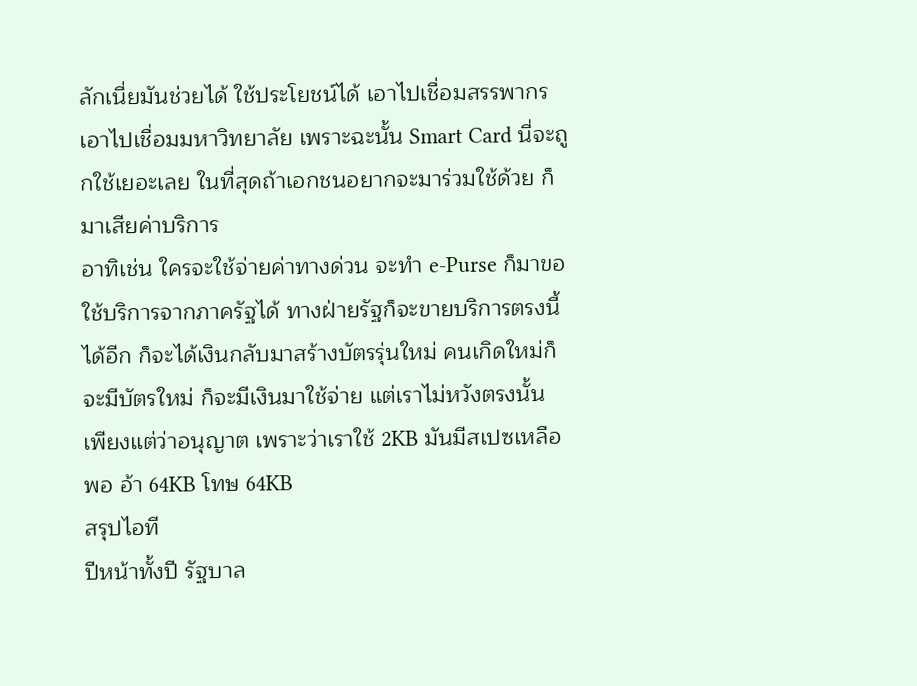ลักเนี่ยมันช่วยได้ ใช้ประโยชน์ได้ เอาไปเชื่อมสรรพากร เอาไปเชื่อมมหาวิทยาลัย เพราะฉะนั้น Smart Card นี่จะถูกใช้เยอะเลย ในที่สุดถ้าเอกชนอยากจะมาร่วมใช้ด้วย ก็มาเสียค่าบริการ
อาทิเช่น ใครจะใช้จ่ายค่าทางด่วน จะทำ e-Purse ก็มาขอใช้บริการจากภาครัฐได้ ทางฝ่ายรัฐก็จะขายบริการตรงนี้ได้อีก ก็จะได้เงินกลับมาสร้างบัตรรุ่นใหม่ คนเกิดใหม่ก็จะมีบัตรใหม่ ก็จะมีเงินมาใช้จ่าย แต่เราไม่หวังตรงนั้น เพียงแต่ว่าอนุญาต เพราะว่าเราใช้ 2KB มันมีสเปซเหลือพอ อ้า 64KB โทษ 64KB
สรุปไอที
ปีหน้าทั้งปี รัฐบาล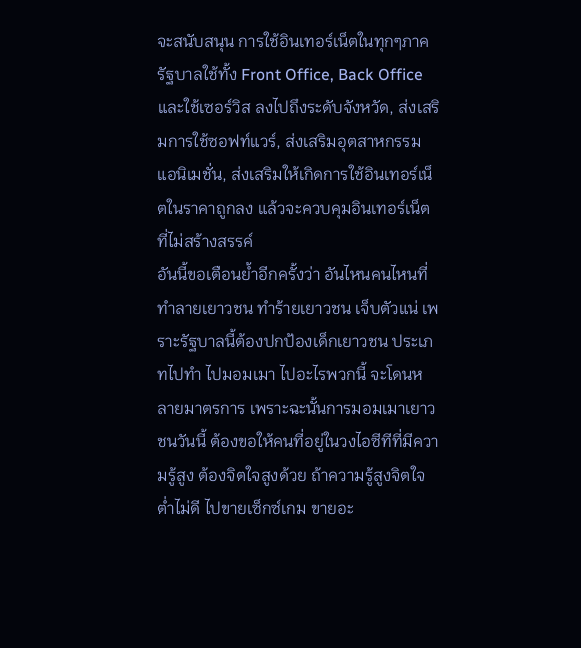จะสนับสนุน การใช้อินเทอร์เน็ตในทุกๆภาค รัฐบาลใช้ทั้ง Front Office, Back Office และใช้เซอร์วิส ลงไปถึงระดับจังหวัด, ส่งเสริมการใช้ซอฟท์แวร์, ส่งเสริมอุตสาหกรรมแอนิเมชั่น, ส่งเสริมให้เกิดการใช้อินเทอร์เน็ตในราคาถูกลง แล้วจะควบคุมอินเทอร์เน็ตที่ไม่สร้างสรรค์
อันนี้ขอเตือนย้ำอีกครั้งว่า อันไหนคนไหนที่ทำลายเยาวชน ทำร้ายเยาวชน เจ็บตัวแน่ เพราะรัฐบาลนี้ต้องปกป้องเด็กเยาวชน ประเภทไปทำ ไปมอมเมา ไปอะไรพวกนี้ จะโดนหลายมาตรการ เพราะฉะนั้นการมอมเมาเยาวชนวันนี้ ต้องขอให้คนที่อยู่ในวงไอซีทีที่มีความรู้สูง ต้องจิตใจสูงด้วย ถ้าความรู้สูงจิตใจต่ำไม่ดี ไปขายเซ็กซ์เกม ขายอะ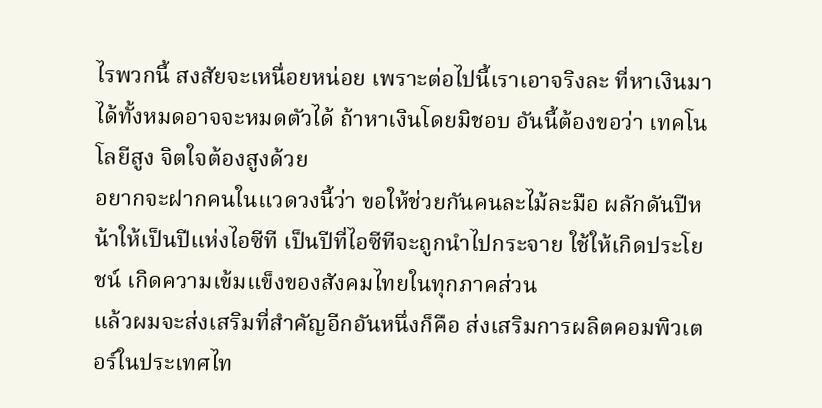ไรพวกนี้ สงสัยจะเหนื่อยหน่อย เพราะต่อไปนี้เราเอาจริงละ ที่หาเงินมาได้ทั้งหมดอาจจะหมดตัวได้ ถ้าหาเงินโดยมิชอบ อันนี้ต้องขอว่า เทคโนโลยีสูง จิตใจต้องสูงด้วย
อยากจะฝากคนในแวดวงนี้ว่า ขอให้ช่วยกันคนละไม้ละมือ ผลักดันปีหน้าให้เป็นปีแห่งไอซีที เป็นปีที่ไอซีทีจะถูกนำไปกระจาย ใช้ให้เกิดประโยชน์ เกิดความเข้มแข็งของสังคมไทยในทุกภาคส่วน
แล้วผมจะส่งเสริมที่สำคัญอีกอันหนึ่งก็คือ ส่งเสริมการผลิตคอมพิวเตอร์ในประเทศไท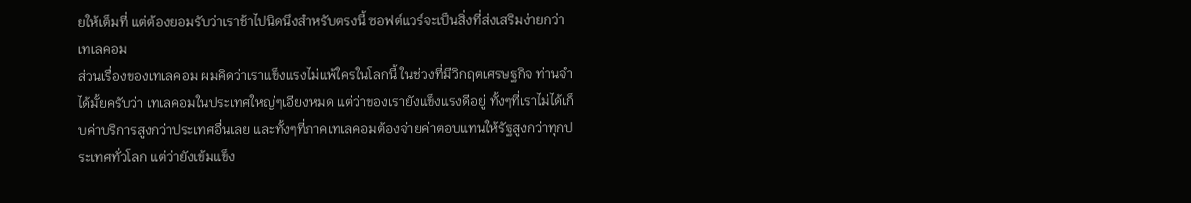ยให้เต็มที่ แต่ต้องยอมรับว่าเราช้าไปนิดนึงสำหรับตรงนี้ ซอฟต์แวร์จะเป็นสิ่งที่ส่งเสริมง่ายกว่า
เทเลคอม
ส่วนเรื่องของเทเลคอม ผมคิดว่าเราแข็งแรงไม่แพ้ใครในโลกนี้ ในช่วงที่มีวิกฤตเศรษฐกิจ ท่านจำได้มั้ยครับว่า เทเลคอมในประเทศใหญ่ๆเอียงหมด แต่ว่าของเรายังแข็งแรงดีอยู่ ทั้งๆที่เราไม่ได้เก็บค่าบริการสูงกว่าประเทศอื่นเลย และทั้งๆที่ภาคเทเลคอมต้องจ่ายค่าตอบแทนให้รัฐสูงกว่าทุกประเทศทั่วโลก แต่ว่ายังเข้มแข็ง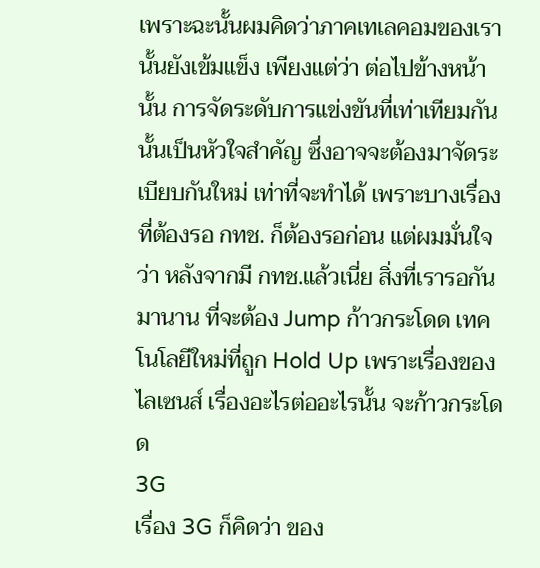เพราะฉะนั้นผมคิดว่าภาคเทเลคอมของเรานั้นยังเข้มแข็ง เพียงแต่ว่า ต่อไปข้างหน้านั้น การจัดระดับการแข่งขันที่เท่าเทียมกันนั้นเป็นหัวใจสำคัญ ซึ่งอาจจะต้องมาจัดระเบียบกันใหม่ เท่าที่จะทำได้ เพราะบางเรื่องที่ต้องรอ กทช. ก็ต้องรอก่อน แต่ผมมั่นใจว่า หลังจากมี กทช.แล้วเนี่ย สิ่งที่เรารอกันมานาน ที่จะต้อง Jump ก้าวกระโดด เทคโนโลยีใหม่ที่ถูก Hold Up เพราะเรื่องของไลเซนส์ เรื่องอะไรต่ออะไรนั้น จะก้าวกระโดด
3G
เรื่อง 3G ก็คิดว่า ของ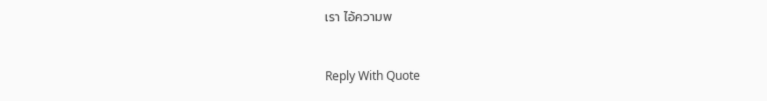เรา ไอ้ความพ


Reply With Quote